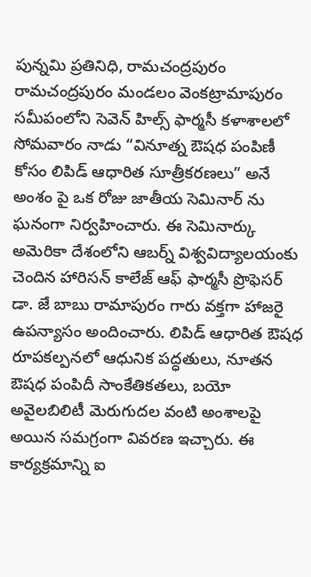పున్నమి ప్రతినిధి, రామచంద్రపురం
రామచంద్రపురం మండలం వెంకట్రామాపురం సమీపంలోని సెవెన్ హిల్స్ ఫార్మసీ కళాశాలలో సోమవారం నాడు “వినూత్న ఔషధ పంపిణీ కోసం లిపిడ్ ఆధారిత సూత్రీకరణలు” అనే అంశం పై ఒక రోజు జాతీయ సెమినార్ ను ఘనంగా నిర్వహించారు. ఈ సెమినార్కు అమెరికా దేశంలోని ఆబర్న్ విశ్వవిద్యాలయంకు చెందిన హారిసన్ కాలేజ్ ఆఫ్ ఫార్మసీ ప్రొఫెసర్ డా. జే బాబు రామాపురం గారు వక్తగా హాజరై ఉపన్యాసం అందించారు. లిపిడ్ ఆధారిత ఔషధ రూపకల్పనలో ఆధునిక పద్ధతులు, నూతన ఔషధ పంపిదీ సాంకేతికతలు, బయో అవైలబిలిటీ మెరుగుదల వంటి అంశాలపై అయిన సమగ్రంగా వివరణ ఇచ్చారు. ఈ కార్యక్రమాన్ని ఐ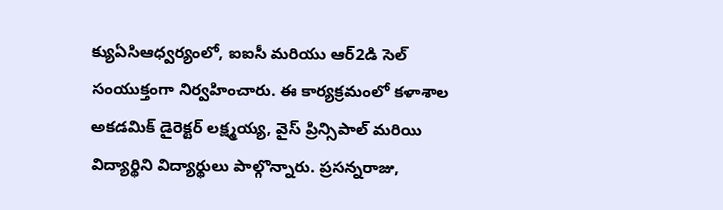క్యుఏసిఆధ్వర్యంలో, ఐఐసీ మరియు ఆర్2డి సెల్ సంయుక్తంగా నిర్వహించారు. ఈ కార్యక్రమంలో కళాశాల అకడమిక్ డైరెక్టర్ లక్ష్మయ్య, వైస్ ప్రిన్సిపాల్ మరియి విద్యార్థిని విద్యార్థులు పాల్గొన్నారు. ప్రసన్నరాజు,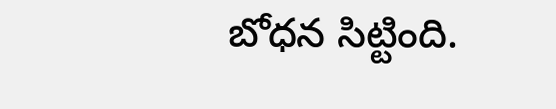బోధన సిట్టింది.